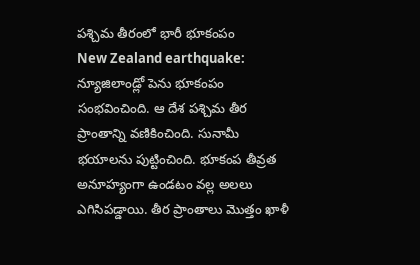పశ్చిమ తీరంలో భారీ భూకంపం
New Zealand earthquake: న్యూజిలాండ్లో పెను భూకంపం సంభవించింది. ఆ దేశ పశ్చిమ తీర ప్రాంతాన్ని వణికించింది. సునామీ భయాలను పుట్టించింది. భూకంప తీవ్రత అనూహ్యంగా ఉండటం వల్ల అలలు ఎగిసిపడ్డాయి. తీర ప్రాంతాలు మొత్తం ఖాళీ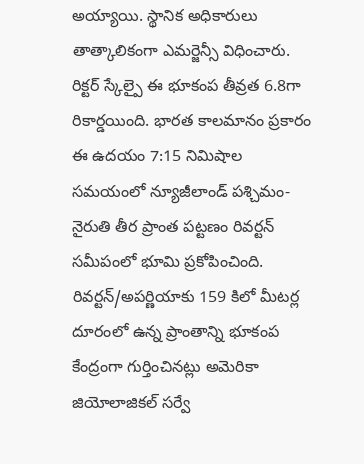అయ్యాయి. స్థానిక అధికారులు తాత్కాలికంగా ఎమర్జెన్సీ విధించారు.
రిక్టర్ స్కేల్పై ఈ భూకంప తీవ్రత 6.8గా రికార్డయింది. భారత కాలమానం ప్రకారం ఈ ఉదయం 7:15 నిమిషాల సమయంలో న్యూజీలాండ్ పశ్చిమం- నైరుతి తీర ప్రాంత పట్టణం రివర్టన్ సమీపంలో భూమి ప్రకోపించింది. రివర్టన్/అపర్ణియాకు 159 కిలో మీటర్ల దూరంలో ఉన్న ప్రాంతాన్ని భూకంప కేంద్రంగా గుర్తించినట్లు అమెరికా జియోలాజికల్ సర్వే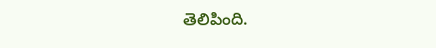తెలిపింది.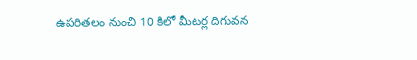ఉపరితలం నుంచి 10 కిలో మీటర్ల దిగువన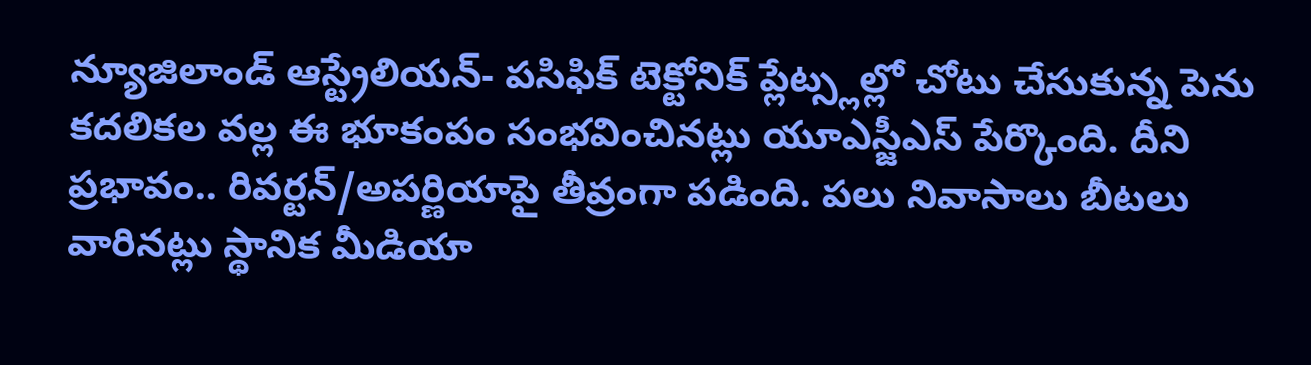న్యూజిలాండ్ ఆస్ట్రేలియన్- పసిఫిక్ టెక్టోనిక్ ప్లేట్స్లల్లో చోటు చేసుకున్న పెను కదలికల వల్ల ఈ భూకంపం సంభవించినట్లు యూఎస్జీఎస్ పేర్కొంది. దీని ప్రభావం.. రివర్టన్/అపర్ణియాపై తీవ్రంగా పడింది. పలు నివాసాలు బీటలు వారినట్లు స్థానిక మీడియా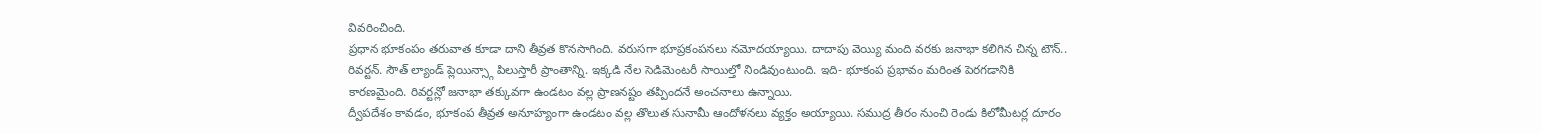వివరించింది.
ప్రధాన భూకంపం తరువాత కూడా దాని తీవ్రత కొనసాగింది. వరుసగా భూప్రకంపనలు నమోదయ్యాయి. దాదాపు వెయ్యి మంది వరకు జనాభా కలిగిన చిన్న టౌన్.. రివర్టన్. సౌత్ ల్యాండ్ ప్లెయిన్స్గా పిలుస్తారీ ప్రాంతాన్ని. ఇక్కడి నేల సెడిమెంటరీ సాయిల్తో నిండివుంటుంది. ఇది- భూకంప ప్రభావం మరింత పెరగడానికి కారణమైంది. రివర్టన్లో జనాభా తక్కువగా ఉండటం వల్ల ప్రాణనష్టం తప్పిందనే అంచనాలు ఉన్నాయి.
ద్వీపదేశం కావడం, భూకంప తీవ్రత అనూహ్యంగా ఉండటం వల్ల తొలుత సునామీ ఆందోళనలు వ్యక్తం అయ్యాయి. సముద్ర తీరం నుంచి రెండు కిలోమీటర్ల దూరం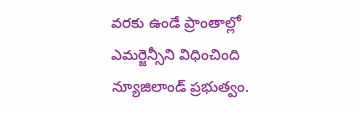వరకు ఉండే ప్రాంతాల్లో ఎమర్జెన్సీని విధించింది న్యూజిలాండ్ ప్రభుత్వం.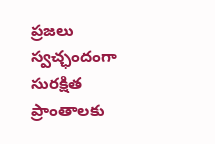ప్రజలు స్వచ్ఛందంగా సురక్షిత ప్రాంతాలకు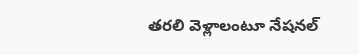తరలి వెళ్లాలంటూ నేషనల్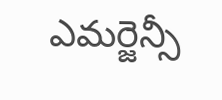ఎమర్జెన్సీ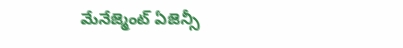మేనేజ్మెంట్ ఏజెన్సీ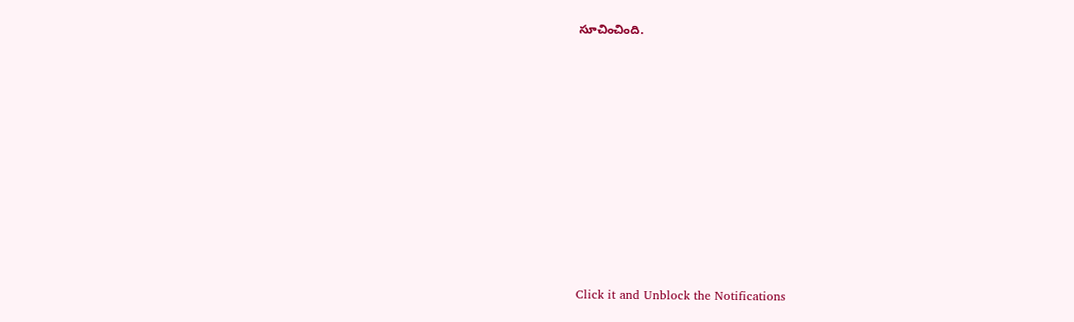సూచించింది.












Click it and Unblock the Notifications